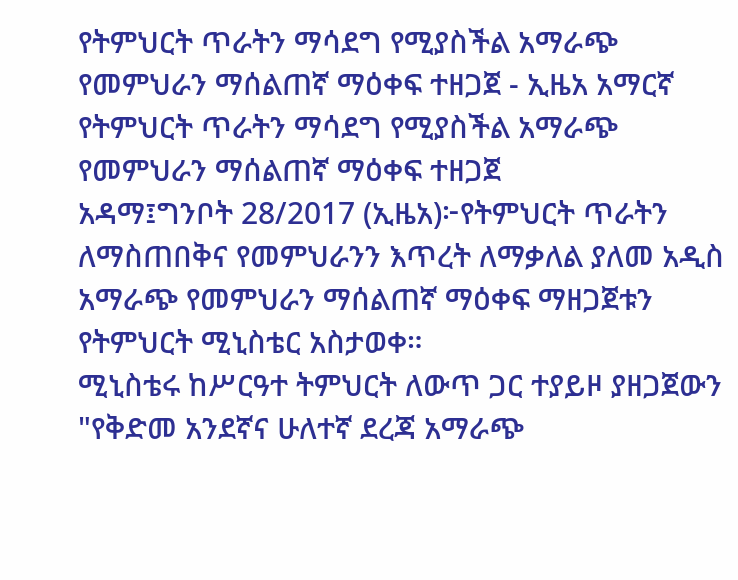የትምህርት ጥራትን ማሳደግ የሚያስችል አማራጭ የመምህራን ማሰልጠኛ ማዕቀፍ ተዘጋጀ - ኢዜአ አማርኛ
የትምህርት ጥራትን ማሳደግ የሚያስችል አማራጭ የመምህራን ማሰልጠኛ ማዕቀፍ ተዘጋጀ
አዳማ፤ግንቦት 28/2017 (ኢዜአ)፦የትምህርት ጥራትን ለማስጠበቅና የመምህራንን እጥረት ለማቃለል ያለመ አዲስ አማራጭ የመምህራን ማሰልጠኛ ማዕቀፍ ማዘጋጀቱን የትምህርት ሚኒስቴር አስታወቀ።
ሚኒስቴሩ ከሥርዓተ ትምህርት ለውጥ ጋር ተያይዞ ያዘጋጀውን "የቅድመ አንደኛና ሁለተኛ ደረጃ አማራጭ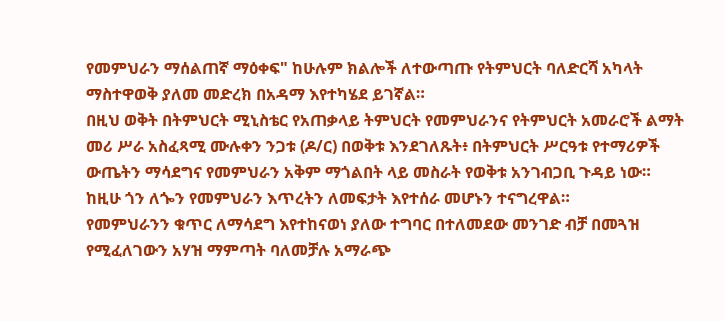የመምህራን ማሰልጠኛ ማዕቀፍ" ከሁሉም ክልሎች ለተውጣጡ የትምህርት ባለድርሻ አካላት ማስተዋወቅ ያለመ መድረክ በአዳማ እየተካሄደ ይገኛል።
በዚህ ወቅት በትምህርት ሚኒስቴር የአጠቃላይ ትምህርት የመምህራንና የትምህርት አመራሮች ልማት መሪ ሥራ አስፈጻሚ ሙሉቀን ንጋቱ (ዶ/ር) በወቅቱ እንደገለጹት፥ በትምህርት ሥርዓቱ የተማሪዎች ውጤትን ማሳደግና የመምህራን አቅም ማጎልበት ላይ መስራት የወቅቱ አንገብጋቢ ጉዳይ ነው።
ከዚሁ ጎን ለጐን የመምህራን እጥረትን ለመፍታት እየተሰራ መሆኑን ተናግረዋል።
የመምህራንን ቁጥር ለማሳደግ እየተከናወነ ያለው ተግባር በተለመደው መንገድ ብቻ በመጓዝ የሚፈለገውን አሃዝ ማምጣት ባለመቻሉ አማራጭ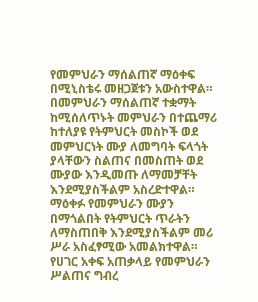የመምህራን ማሰልጠኛ ማዕቀፍ በሚኒስቴሩ መዘጋጀቱን አውስተዋል።
በመምህራን ማሰልጠኛ ተቋማት ከሚሰለጥኑት መምህራን በተጨማሪ ከተለያዩ የትምህርት መስኮች ወደ መምህርነት ሙያ ለመግባት ፍላጎት ያላቸውን ስልጠና በመስጠት ወደ ሙያው እንዲመጡ ለማመቻቸት እንደሚያስችልም አስረድተዋል።
ማዕቀፉ የመምህራን ሙያን በማጎልበት የትምህርት ጥራትን ለማስጠበቅ እንደሚያስችልም መሪ ሥራ አስፈፃሚው አመልክተዋል።
የሀገር አቀፍ አጠቃላይ የመምህራን ሥልጠና ግብረ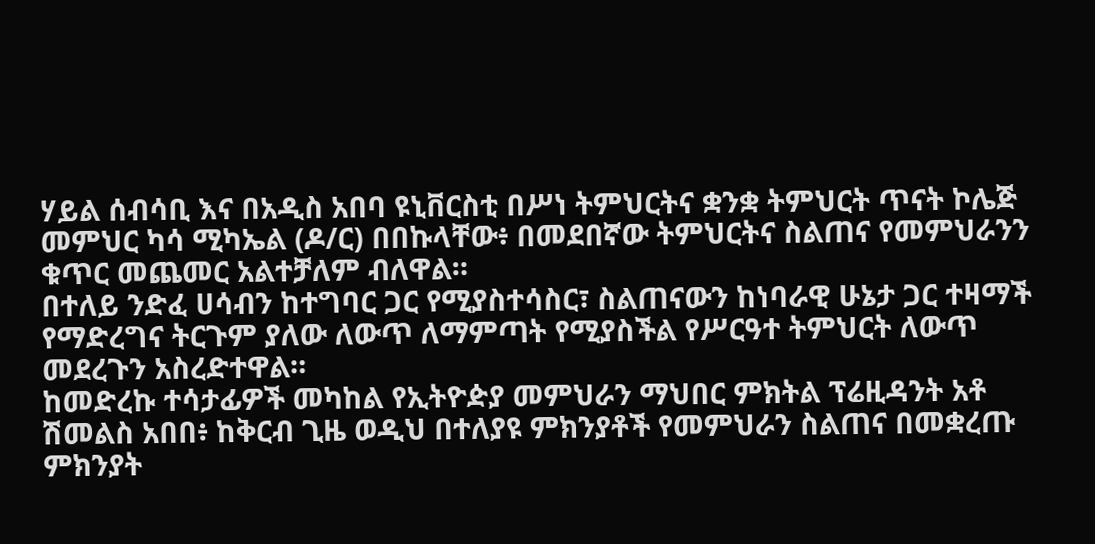ሃይል ሰብሳቢ እና በአዲስ አበባ ዩኒቨርስቲ በሥነ ትምህርትና ቋንቋ ትምህርት ጥናት ኮሌጅ መምህር ካሳ ሚካኤል (ዶ/ር) በበኩላቸው፥ በመደበኛው ትምህርትና ስልጠና የመምህራንን ቁጥር መጨመር አልተቻለም ብለዋል።
በተለይ ንድፈ ሀሳብን ከተግባር ጋር የሚያስተሳስር፣ ስልጠናውን ከነባራዊ ሁኔታ ጋር ተዛማች የማድረግና ትርጉም ያለው ለውጥ ለማምጣት የሚያስችል የሥርዓተ ትምህርት ለውጥ መደረጉን አስረድተዋል።
ከመድረኩ ተሳታፊዎች መካከል የኢትዮዽያ መምህራን ማህበር ምክትል ፕሬዚዳንት አቶ ሽመልስ አበበ፥ ከቅርብ ጊዜ ወዲህ በተለያዩ ምክንያቶች የመምህራን ስልጠና በመቋረጡ ምክንያት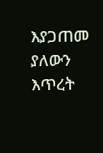እያጋጠመ ያለውን እጥረት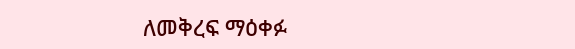ለመቅረፍ ማዕቀፉ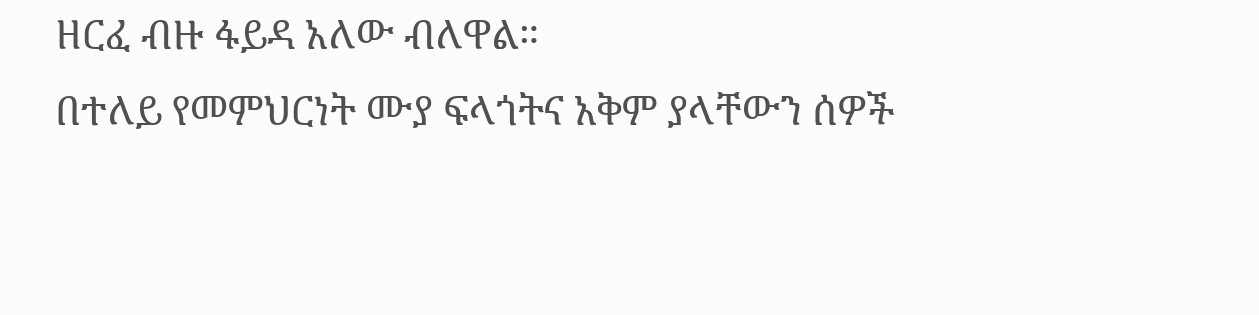ዘርፈ ብዙ ፋይዳ አለው ብለዋል።
በተለይ የመምህርነት ሙያ ፍላጎትና አቅም ያላቸውን ሰዎች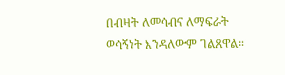በብዛት ለመሳብና ለማፍራት ወሳኝነት እንዳለውም ገልጸዋል።